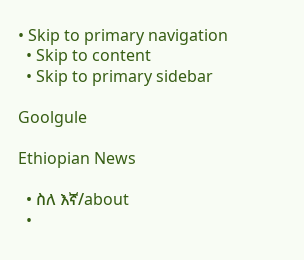• Skip to primary navigation
  • Skip to content
  • Skip to primary sidebar

Goolgule

Ethiopian News

  • ስለ እኛ/about
  •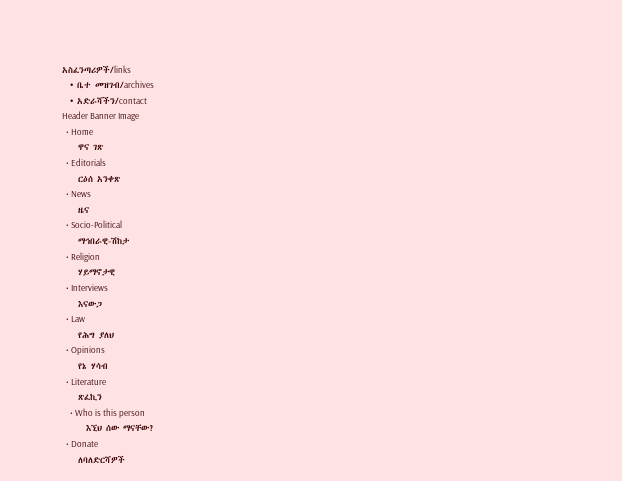አስፈንጣሪዎች/links
  • ቤተ መዝገብ/archives
  • አድራሻችን/contact
Header Banner Image
  • Home
    ዋና ገጽ
  • Editorials
    ርዕሰ አንቀጽ
  • News
    ዜና
  • Socio-Political
    ማኅበራዊ-ሽከታ
  • Religion
    ሃይማኖታዊ
  • Interviews
    እናውጋ
  • Law
    የሕግ ያለህ
  • Opinions
    የኔ ሃሳብ
  • Literature
    ጽፈኪን
    • Who is this person
      እኚህ ሰው ማናቸው?
  • Donate
    ለባለድርሻዎች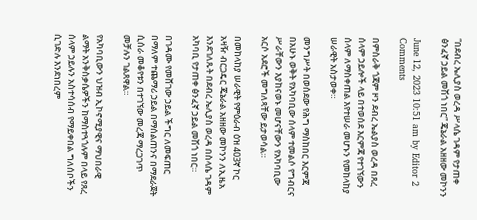“በደብረ ኤሊያስ ወረዳ ሥላሴ ገዳም የታጠቀ ፅንፈኛ ኃይል መሽጎ ነበር” ጄኔራል አዘዘው መኮንን

June 12, 2023 10:51 am by Editor 2 Comments

በምስራቅ ጎጃም ዞን ደብረ ኤልያስ ወረዳ በጸረ ሰላም ኃይሎች ላይ በተወሰደ እርምጃ የተገኘውን ሰላም ለማስቀጠል እየተሠራ መሆኑን የመከላከያ ሠራዊት አስታወቀ።

መንግሥት በወሰደው የሕግ ማስከበር እርምጃ በአሁኑ ወቅት የአካባቢው ሰላም ተመልሶ የግብርና ሥራቸውን እያከናወኑ መሆናቸውን የአካባቢው አርሶ አደሮች መግለጻቸው ይታወሳል።

በመከላከያ ሠራዊት የምዕራብ ዕዝ 403ኛ ኮር አዛዥ ብርጋዴር ጄኔራል አዘዘው መኮንን ለኢዜአ እንደገለጹት በደብረ ኤሊያስ ወረዳ በስላሴ ገዳም አካባቢ የታጠቀ ፅንፈኛ ኃይል መሽጎ ነበር።

በገዳሙ የመሸገው ኃይል ችግር ለመፍጠር በማለም ተጨማሪ ኃይል በማሰልጠንና በማደራጀት ሲሰራ መቆየቱን በተገኘው መረጃ ማረጋገጥ መቻሉን ገልጸዋል።

የአካባቢውን ህዝብ ኢኮኖሚያዊና ማህበራዊ ልማት አንቅስቃሴዎችን ከማስተጓጎሉም በላይ የጸረ ሰላም ኃይሉን አስተሳሰብ የማይቀበል ግለሰቦችን ሲገድሉ እንደነበረም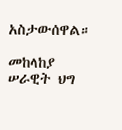አስታውሰዋል።

መከላከያ ሠራዊት ህግ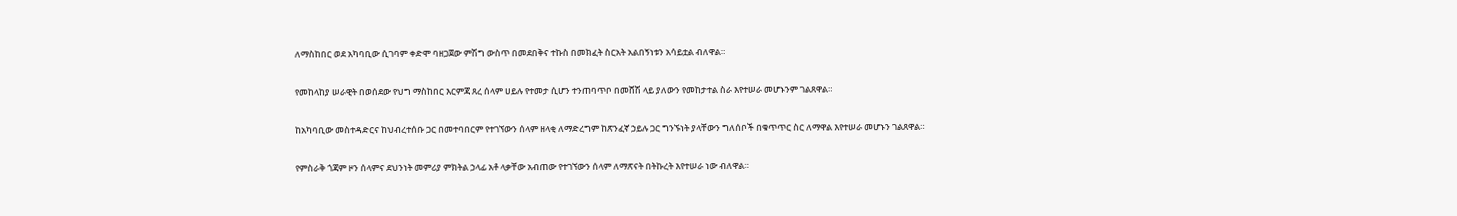ለማስከበር ወደ አካባቢው ሲገባም ቀድሞ ባዘጋጀው ምሽግ ውስጥ በመደበቅና ተኩስ በመክፈት ስርአት አልበኝነቱን አሳይቷል ብለዋል።

የመከላከያ ሠራዊት በወሰደው የህግ ማስከበር እርምጃ ጸረ ሰላም ሀይሉ የተመታ ሲሆን ተንጠባጥቦ በመሸሽ ላይ ያለውን የመከታተል ስራ እየተሠራ መሆኑንም ገልጸዋል።

ከአካባቢው መስተዳድርና ከህብረተሰቡ ጋር በመተባበርም የተገኘውን ሰላም ዘላቂ ለማድረግም ከጽንፈኛ ኃይሉ ጋር ግንኙነት ያላቸውን ግለሰቦች በቁጥጥር ስር ለማዋል እየተሠራ መሆኑን ገልጸዋል።

የምስራቅ ጎጃም ዞን ሰላምና ደህንነት መምሪያ ምክትል ኃላፊ አቶ ላቃቸው አብጠው የተገኘውን ሰላም ለማጽናት በትኩረት እየተሠራ ነው ብለዋል።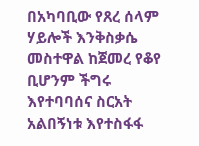በአካባቢው የጸረ ሰላም ሃይሎች እንቅስቃሴ መስተዋል ከጀመረ የቆየ ቢሆንም ችግሩ እየተባባሰና ስርአት አልበኝነቱ እየተስፋፋ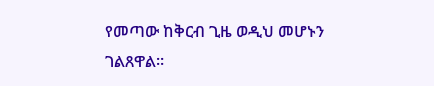የመጣው ከቅርብ ጊዜ ወዲህ መሆኑን ገልጸዋል።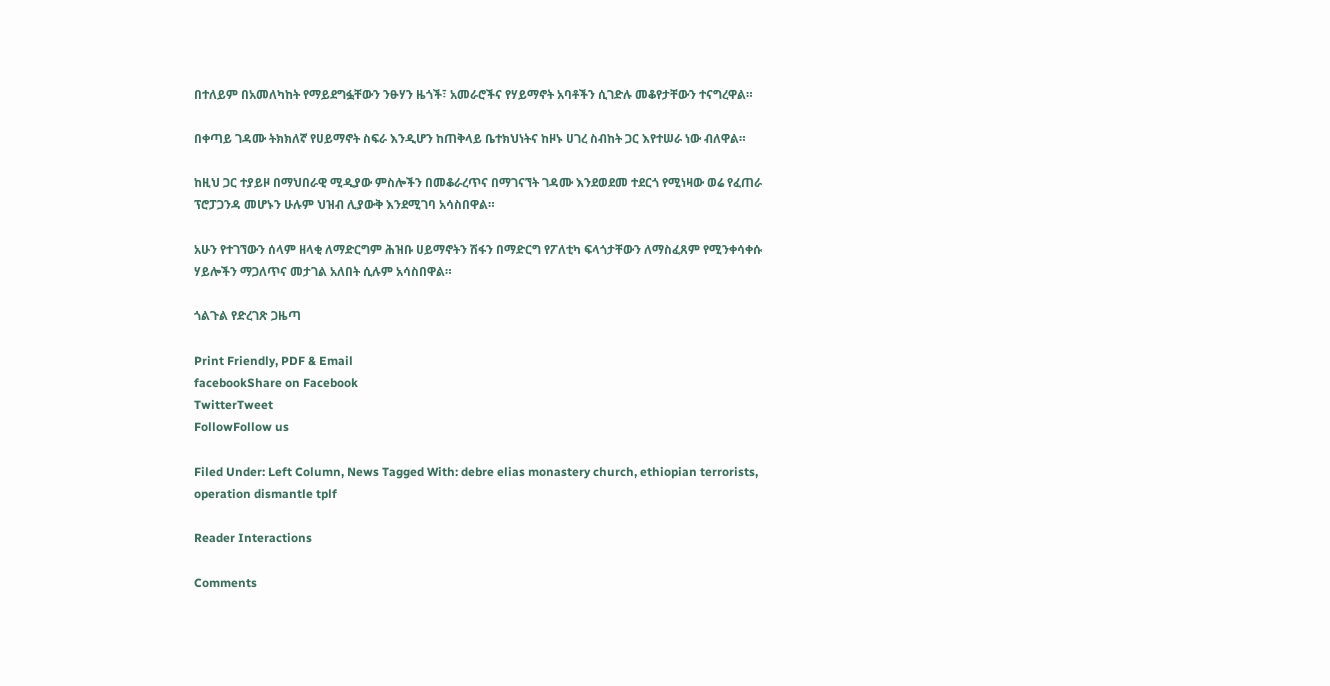በተለይም በአመለካከት የማይደግፏቸውን ንፁሃን ዜጎች፣ አመራሮችና የሃይማኖት አባቶችን ሲገድሉ መቆየታቸውን ተናግረዋል።

በቀጣይ ገዳሙ ትክክለኛ የሀይማኖት ስፍራ እንዲሆን ከጠቅላይ ቤተክህነትና ከዞኑ ሀገረ ስብከት ጋር እየተሠራ ነው ብለዋል።

ከዚህ ጋር ተያይዞ በማህበራዊ ሚዲያው ምስሎችን በመቆራረጥና በማገናኘት ገዳሙ እንደወደመ ተደርጎ የሚነዛው ወሬ የፈጠራ ፕሮፓጋንዳ መሆኑን ሁሉም ህዝብ ሊያውቅ እንደሚገባ አሳስበዋል።

አሁን የተገኘውን ሰላም ዘላቂ ለማድርግም ሕዝቡ ሀይማኖትን ሽፋን በማድርግ የፖለቲካ ፍላጎታቸውን ለማስፈጸም የሚንቀሳቀሱ ሃይሎችን ማጋለጥና መታገል አለበት ሲሉም አሳስበዋል።

ጎልጉል የድረገጽ ጋዜጣ

Print Friendly, PDF & Email
facebookShare on Facebook
TwitterTweet
FollowFollow us

Filed Under: Left Column, News Tagged With: debre elias monastery church, ethiopian terrorists, operation dismantle tplf

Reader Interactions

Comments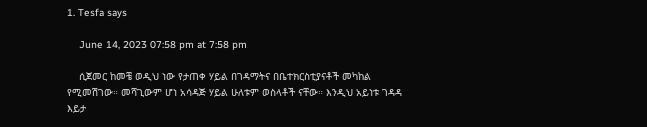1. Tesfa says

    June 14, 2023 07:58 pm at 7:58 pm

    ሲጀመር ከመቼ ወዲህ ነው የታጠቀ ሃይል በገዳማትና በቤተክርስቲያናቶች መካከል የሚመሽገው። መሻጊውም ሆነ አሳዳጅ ሃይል ሁለቱም ወስላቶች ናቸው። እንዲህ አይነቱ ገዳዳ እይታ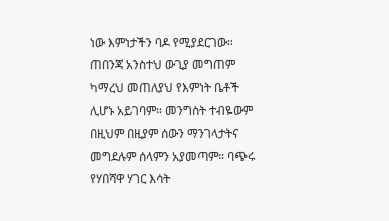ነው እምነታችን ባዶ የሚያደርገው። ጠበንጃ አንስተህ ውጊያ መግጠም ካማረህ መጠለያህ የእምነት ቤቶች ሊሆኑ አይገባም። መንግስት ተብዬውም በዚህም በዚያም ሰውን ማንገላታትና መግደሉም ሰላምን አያመጣም። ባጭሩ የሃበሻዋ ሃገር እሳት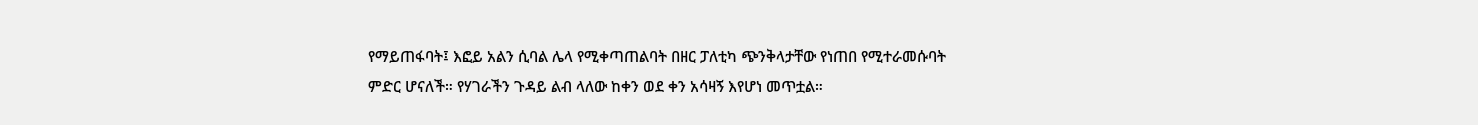የማይጠፋባት፤ እፎይ አልን ሲባል ሌላ የሚቀጣጠልባት በዘር ፓለቲካ ጭንቅላታቸው የነጠበ የሚተራመሱባት ምድር ሆናለች። የሃገራችን ጉዳይ ልብ ላለው ከቀን ወደ ቀን አሳዛኝ እየሆነ መጥቷል።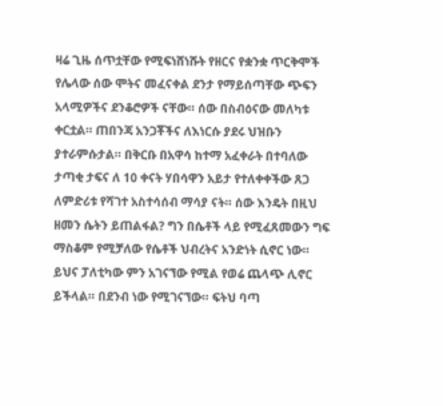ዛሬ ጊዜ ሰጥቷቸው የሚፍነሸነሹት የዘርና የቋንቋ ጥርቅሞች የሌላው ሰው ሞትና መፈናቀል ደንታ የማይሰጣቸው ጭፍን አላሚዎችና ደንቆሮዎች ናቸው። ሰው በስብዕናው መለካቱ ቀርቷል። ጠበንጃ አንጋቾችና ለእነርሱ ያደሩ ህዝቡን ያተራምሱታል። በቅርቡ በአዋሳ ከተማ አፈቀራት በተባለው ታጣቂ ታፍና ለ 10 ቀናት ሃበሳዋን አይታ የተለቀቀችው ጸጋ ለምድሪቱ የሻገተ አስተሳሰብ ማሳያ ናት። ሰው እንዴት በዚህ ዘመን ሴትን ይጠልፋል? ግን በሴቶች ላይ የሚፈጸመውን ግፍ ማስቆም የሚቻለው የሴቶች ህብረትና አንድነት ሲኖር ነው። ይህና ፓለቲካው ምን አገናኘው የሚል የወሬ ጨላጭ ሊኖር ይችላል። በደንብ ነው የሚገናኘው። ፍትህ ባጣ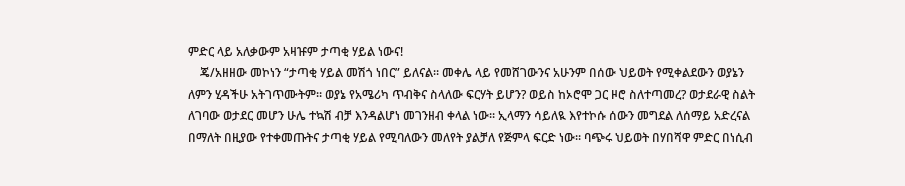ምድር ላይ አለቃውም አዛዡም ታጣቂ ሃይል ነውና!
    ጄ/አዘዘው መኮነን “ታጣቂ ሃይል መሽጎ ነበር” ይለናል። መቀሌ ላይ የመሸገውንና አሁንም በሰው ህይወት የሚቀልደውን ወያኔን ለምን ሂዳችሁ አትገጥሙትም። ወያኔ የአሜሪካ ጥብቅና ስላለው ፍርሃት ይሆን? ወይስ ከኦሮሞ ጋር ዞሮ ስለተጣመረ? ወታደራዊ ስልት ለገባው ወታደር መሆን ሁሌ ተኳሽ ብቻ እንዳልሆነ መገንዘብ ቀላል ነው። ኢላማን ሳይለዪ እየተኮሱ ሰውን መግደል ለሰማይ አድረናል በማለት በዚያው የተቀመጡትና ታጣቂ ሃይል የሚባለውን መለየት ያልቻለ የጅምላ ፍርድ ነው። ባጭሩ ህይወት በሃበሻዋ ምድር በነሲብ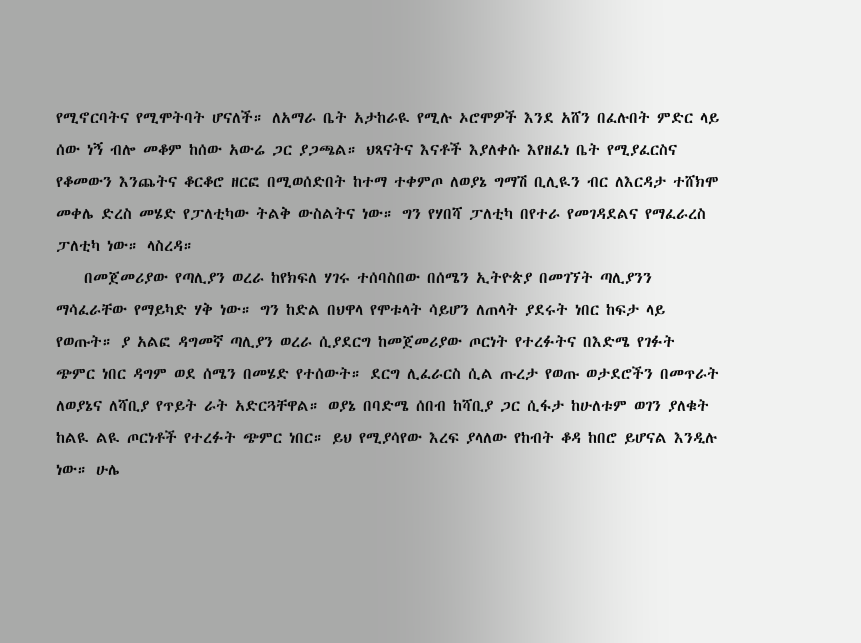የሚኖርባትና የሚሞትባት ሆናለች። ለአማራ ቤት አታከራዪ የሚሉ ኦሮሞዎች እንደ አሸን በፈሉበት ምድር ላይ ሰው ነኝ ብሎ መቆም ከሰው አውሬ ጋር ያጋጫል። ህጻናትና እናቶች እያለቀሱ እየዘፈነ ቤት የሚያፈርስና የቆመውን እንጨትና ቆርቆሮ ዘርፎ በሚወሰድበት ከተማ ተቀምጦ ለወያኔ ግማሽ ቢሊዪን ብር ለእርዳታ ተሸክሞ መቀሌ ድረስ መሄድ የፓለቲካው ትልቅ ውስልትና ነው። ግን የሃበሻ ፓለቲካ በየተራ የመገዳደልና የማፈራረስ ፓለቲካ ነው። ላስረዳ።
    በመጀመሪያው የጣሊያን ወረራ ከየክፍለ ሃገሩ ተሰባስበው በሰሜን ኢትዮጵያ በመገኘት ጣሊያንን ማሳፈራቸው የማይካድ ሃቅ ነው። ግን ከድል በህዋላ የሞቱላት ሳይሆን ለጠላት ያደሩት ነበር ከፍታ ላይ የወጡት። ያ አልፎ ዳግመኛ ጣሊያን ወረራ ሲያደርግ ከመጀመሪያው ጦርነት የተረፉትና በእድሜ የገፉት ጭምር ነበር ዳግም ወደ ሰሜን በመሄድ የተሰውት። ደርግ ሊፈራርስ ሲል ጡረታ የወጡ ወታደሮችን በመጥራት ለወያኔና ለሻቢያ የጥይት ራት አድርጓቸዋል። ወያኔ በባድሜ ሰበብ ከሻቢያ ጋር ሲፋታ ከሁለቱም ወገን ያለቁት ከልዪ ልዪ ጦርነቶች የተረፉት ጭምር ነበር። ይህ የሚያሳየው እረፍ ያላለው የከብት ቆዳ ከበሮ ይሆናል እንዲሉ ነው። ሁሌ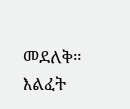መደለቅ። እልፈት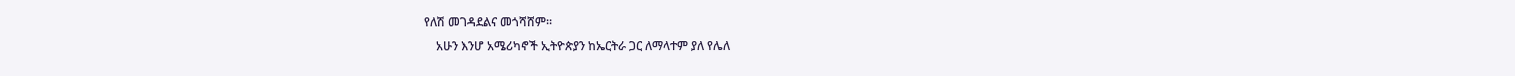የለሽ መገዳደልና መጎሻሸም።
    አሁን እንሆ አሜሪካኖች ኢትዮጵያን ከኤርትራ ጋር ለማላተም ያለ የሌለ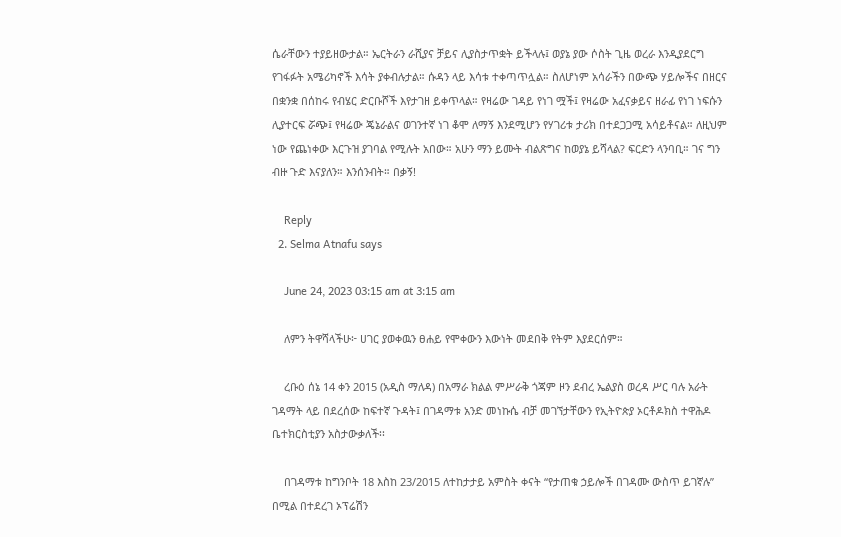ሴራቸውን ተያይዘውታል። ኤርትራን ራሺያና ቻይና ሊያስታጥቋት ይችላሉ፤ ወያኔ ያው ሶስት ጊዜ ወረራ እንዲያደርግ የገፋፉት አሜሪካኖች እሳት ያቀብሉታል። ሱዳን ላይ እሳቱ ተቀጣጥሏል። ስለሆነም አሳራችን በውጭ ሃይሎችና በዘርና በቋንቋ በሰከሩ የብሄር ድርቡሾች እየታገዘ ይቀጥላል። የዛሬው ገዳይ የነገ ሟች፤ የዛሬው አፈናቃይና ዘራፊ የነገ ነፍሱን ሊያተርፍ ሯጭ፤ የዛሬው ጄኔራልና ወገንተኛ ነገ ቆሞ ለማኝ እንደሚሆን የሃገሪቱ ታሪክ በተደጋጋሚ አሳይቶናል። ለዚህም ነው የጨነቀው እርጉዝ ያገባል የሚሉት አበው። አሁን ማን ይሙት ብልጽግና ከወያኔ ይሻላል? ፍርድን ላንባቢ። ገና ግን ብዙ ጉድ እናያለን። እንሰንብት። በቃኝ!

    Reply
  2. Selma Atnafu says

    June 24, 2023 03:15 am at 3:15 am

    ለምን ትዋሻላችሁ፦ ሀገር ያወቀዉን ፀሐይ የሞቀውን እውነት መደበቅ የትም እያደርሰም።

    ረቡዕ ሰኔ 14 ቀን 2015 (አዲስ ማለዳ) በአማራ ክልል ምሥራቅ ጎጃም ዞን ደብረ ኤልያስ ወረዳ ሥር ባሉ አራት ገዳማት ላይ በደረሰው ከፍተኛ ጉዳት፤ በገዳማቱ አንድ መነኩሴ ብቻ መገኘታቸውን የኢትዮጵያ ኦርቶዶክስ ተዋሕዶ ቤተክርስቲያን አስታውቃለች፡፡

    በገዳማቱ ከግንቦት 18 እስከ 23/2015 ለተከታታይ አምስት ቀናት “የታጠቁ ኃይሎች በገዳሙ ውስጥ ይገኛሉ” በሚል በተደረገ ኦፕሬሽን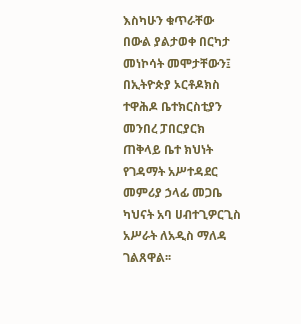እስካሁን ቁጥራቸው በውል ያልታወቀ በርካታ መነኮሳት መሞታቸውን፤ በኢትዮጵያ ኦርቶዶክስ ተዋሕዶ ቤተክርስቲያን መንበረ ፓበርያርክ ጠቅላይ ቤተ ክህነት የገዳማት አሥተዳደር መምሪያ ኃላፊ መጋቤ ካህናት አባ ሀብተጊዎርጊስ አሥራት ለአዲስ ማለዳ ገልጸዋል፡፡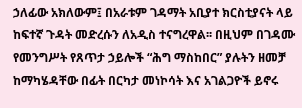ኃለፊው አክለውም፤ በአራቱም ገዳማት አቢያተ ክርስቲያናት ላይ ከፍተኛ ጉዳት መድረሱን ለአዲስ ተናግረዋል፡፡ በዚህም በገዳሙ የመንግሥት የጸጥታ ኃይሎች “ሕግ ማስከበር” ያሉትን ዘመቻ ከማካሄዳቸው በፊት በርካታ መነኮሳት እና አገልጋዮች ይኖሩ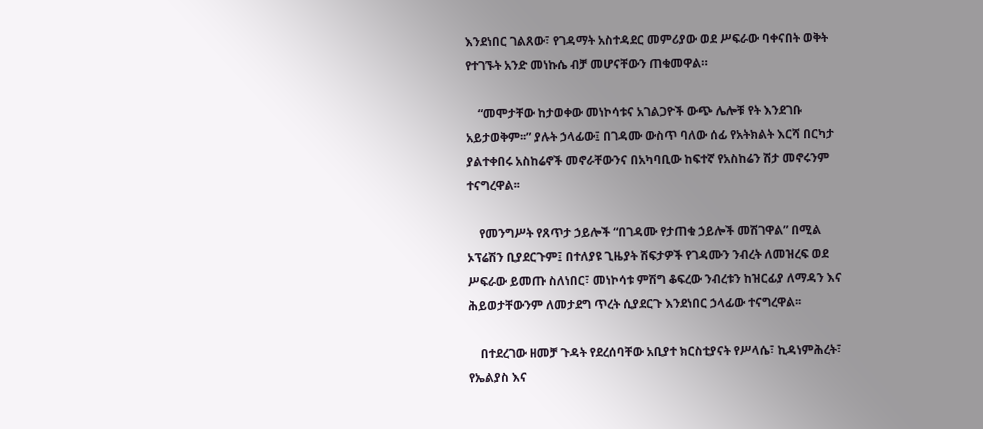እንደነበር ገልጸው፣ የገዳማት አስተዳደር መምሪያው ወደ ሥፍራው ባቀናበት ወቅት የተገኙት አንድ መነኩሴ ብቻ መሆናቸውን ጠቁመዋል።

    “መሞታቸው ከታወቀው መነኮሳቱና አገልጋዮች ውጭ ሌሎቹ የት እንደገቡ አይታወቅም፡፡” ያሉት ኃላፊው፤ በገዳሙ ውስጥ ባለው ሰፊ የአትክልት እርሻ በርካታ ያልተቀበሩ አስከሬኖች መኖራቸውንና በአካባቢው ከፍተኛ የአስከሬን ሽታ መኖሩንም ተናግረዋል፡፡

    የመንግሥት የጸጥታ ኃይሎች “በገዳሙ የታጠቁ ኃይሎች መሽገዋል” በሚል ኦፕሬሽን ቢያደርጉም፤ በተለያዩ ጊዜያት ሽፍታዎች የገዳሙን ንብረት ለመዝረፍ ወደ ሥፍራው ይመጡ ስለነበር፣ መነኮሳቱ ምሽግ ቆፍረው ንብረቱን ከዝርፊያ ለማዳን እና ሕይወታቸውንም ለመታደግ ጥረት ሲያደርጉ እንደነበር ኃላፊው ተናግረዋል፡፡

    በተደረገው ዘመቻ ጉዳት የደረሰባቸው አቢያተ ክርስቲያናት የሥላሴ፣ ኪዳነምሕረት፣ የኤልያስ እና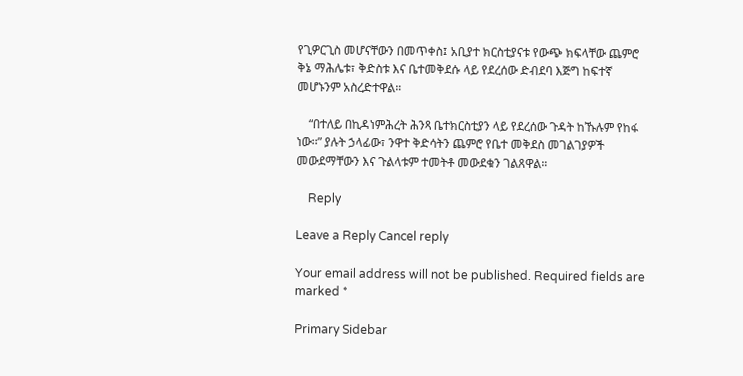የጊዎርጊስ መሆናቸውን በመጥቀስ፤ አቢያተ ክርስቲያናቱ የውጭ ክፍላቸው ጨምሮ ቅኔ ማሕሌቱ፣ ቅድስቱ እና ቤተመቅደሱ ላይ የደረሰው ድብደባ እጅግ ከፍተኛ መሆኑንም አስረድተዋል።

    “በተለይ በኪዳነምሕረት ሕንጻ ቤተክርስቲያን ላይ የደረሰው ጉዳት ከኹሉም የከፋ ነው፡፡” ያሉት ኃላፊው፣ ንዋተ ቅድሳትን ጨምሮ የቤተ መቅደስ መገልገያዎች መውደማቸውን እና ጉልላቱም ተመትቶ መውደቁን ገልጸዋል።

    Reply

Leave a Reply Cancel reply

Your email address will not be published. Required fields are marked *

Primary Sidebar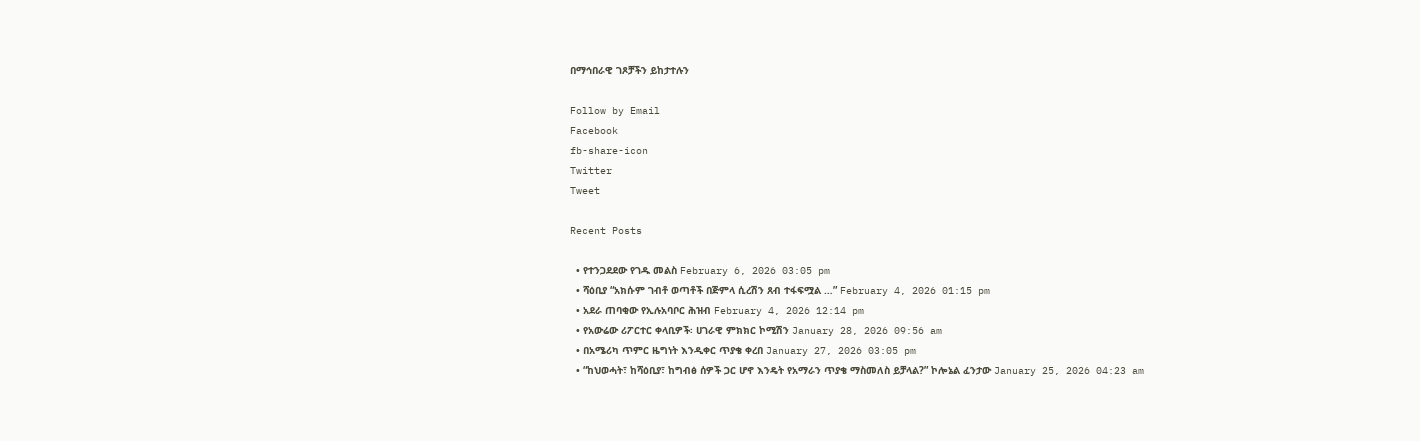በማኅበራዊ ገጾቻችን ይከታተሉን

Follow by Email
Facebook
fb-share-icon
Twitter
Tweet

Recent Posts

  • የተንጋደደው የገዱ መልስ February 6, 2026 03:05 pm
  • ሻዕቢያ “አክሱም ገብቶ ወጣቶች በጅምላ ሲረሽን ጸብ ተፋፍሟል …” February 4, 2026 01:15 pm
  • አደራ ጠባቂው የኢሉአባቦር ሕዝብ February 4, 2026 12:14 pm
  • የአውሬው ሪፖርተር ቀላቢዎች፡ ሀገራዊ ምክክር ኮሚሽን January 28, 2026 09:56 am
  • በአሜሪካ ጥምር ዜግነት እንዲቀር ጥያቄ ቀረበ January 27, 2026 03:05 pm
  • “ከህወሓት፣ ከሻዕቢያ፣ ከግብፅ ሰዎች ጋር ሆኖ እንዴት የአማራን ጥያቄ ማስመለስ ይቻላል?” ኮሎኔል ፈንታው January 25, 2026 04:23 am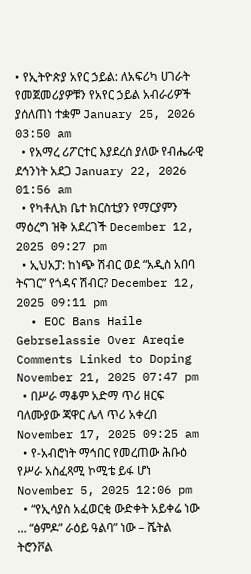• የኢትዮጵያ አየር ኃይል: ለአፍሪካ ሀገራት የመጀመሪያዎቹን የአየር ኃይል አብራሪዎች ያሰለጠነ ተቋም January 25, 2026 03:50 am
  • የአማረ ሪፖርተር እያደረሰ ያለው የብሔራዊ ደኅንነት አደጋ January 22, 2026 01:56 am
  • የካቶሊክ ቤተ ክርስቲያን የማርያምን ማዕረግ ዝቅ አደረገች December 12, 2025 09:27 pm
  • ኢህአፓ: ከነጭ ሽብር ወደ “አዲስ አበባ ትናገር” የጎዳና ሽብር? December 12, 2025 09:11 pm
  • EOC Bans Haile Gebrselassie Over Areqie Comments Linked to Doping November 21, 2025 07:47 pm
  • በሥራ ማቆም አድማ ጥሪ ዘርፍ ባለሙያው ጃዋር ሌላ ጥሪ አቀረበ November 17, 2025 09:25 am
  • የ-አብሮነት ማኅበር የመረጠው ሕቡዕ የሥራ አስፈጻሚ ኮሚቴ ይፋ ሆነ November 5, 2025 12:06 pm
  • “የኢሳያስ አፈወርቂ ውድቀት አይቀሬ ነው … “ፅምዶ” ራዕይ ዓልባ” ነው – ሼትል ትሮንቮል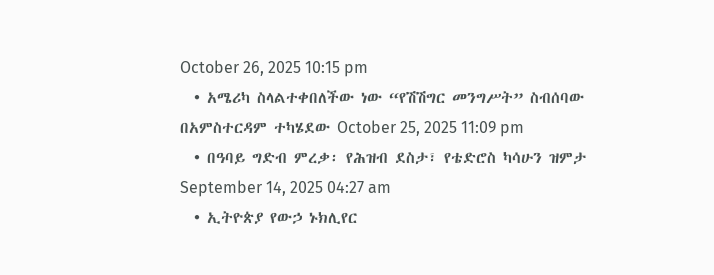October 26, 2025 10:15 pm
  • አሜሪካ ስላልተቀበለችው ነው “የሽሽግር መንግሥት” ስብሰባው በአምስተርዳም ተካሄደው October 25, 2025 11:09 pm
  • በዓባይ ግድብ ምረቃ፡ የሕዝብ ደስታ፣ የቴድሮስ ካሳሁን ዝምታ September 14, 2025 04:27 am
  • ኢትዮጵያ የውኃ ኑክሊየር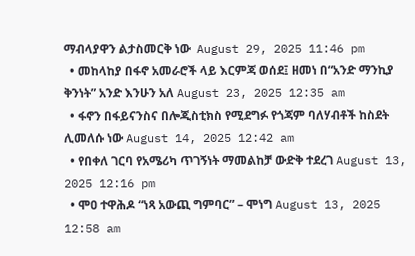ማብላያዋን ልታስመርቅ ነው  August 29, 2025 11:46 pm
  • መከላከያ በፋኖ አመራሮች ላይ እርምጃ ወሰደ፤ ዘመነ በ“አንድ ማንኪያ ቅንነት” አንድ እንሁን አለ August 23, 2025 12:35 am
  • ፋኖን በፋይናንስና በሎጂስቲክስ የሚደግፉ የጎጃም ባለሃብቶች ከስደት ሊመለሱ ነው August 14, 2025 12:42 am
  • የበቀለ ገርባ የአሜሪካ ጥገኝነት ማመልከቻ ውድቅ ተደረገ August 13, 2025 12:16 pm
  • ሞዐ ተዋሕዶ “ነጻ አውጪ ግምባር” – ሞነግ August 13, 2025 12:58 am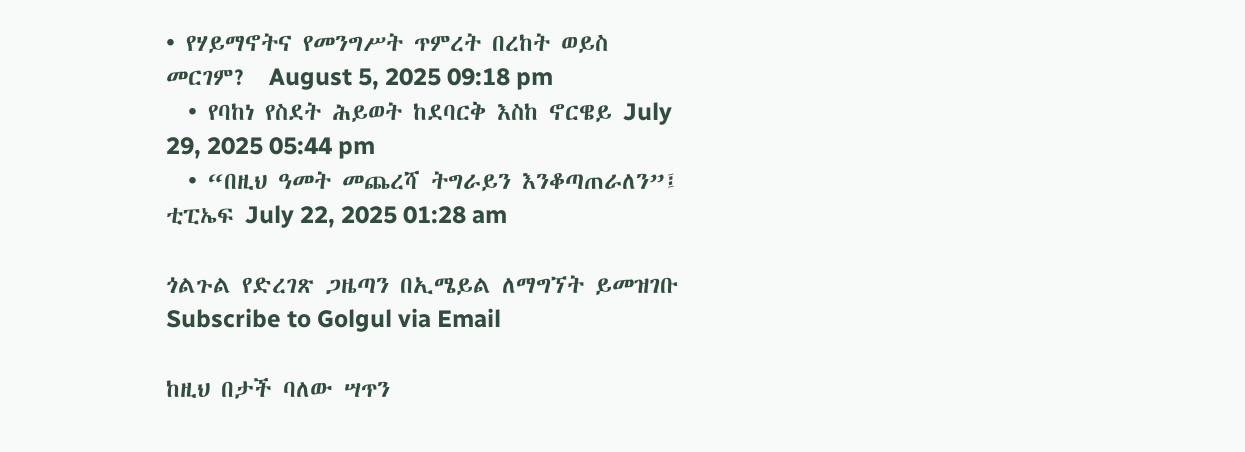• የሃይማኖትና የመንግሥት ጥምረት በረከት ወይስ መርገም?  August 5, 2025 09:18 pm
  • የባከነ የስደት ሕይወት ከደባርቅ እስከ ኖርዌይ July 29, 2025 05:44 pm
  • “በዚህ ዓመት መጨረሻ ትግራይን እንቆጣጠራለን”፤ ቲፒኤፍ July 22, 2025 01:28 am

ጎልጉል የድረገጽ ጋዜጣን በኢሜይል ለማግኘት ይመዝገቡ Subscribe to Golgul via Email

ከዚህ በታች ባለው ሣጥን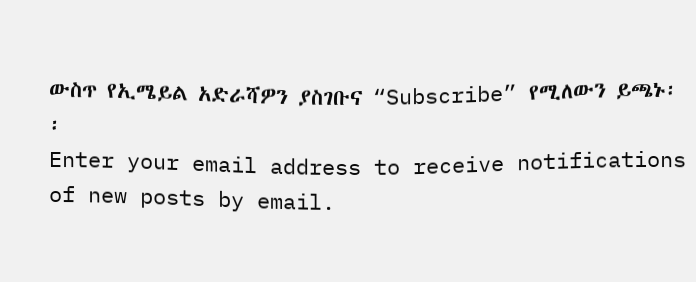ውስጥ የኢሜይል አድራሻዎን ያስገቡና “Subscribe” የሚለውን ይጫኑ፡፡
Enter your email address to receive notifications of new posts by email.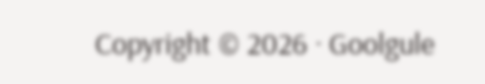Copyright © 2026 · Goolgule